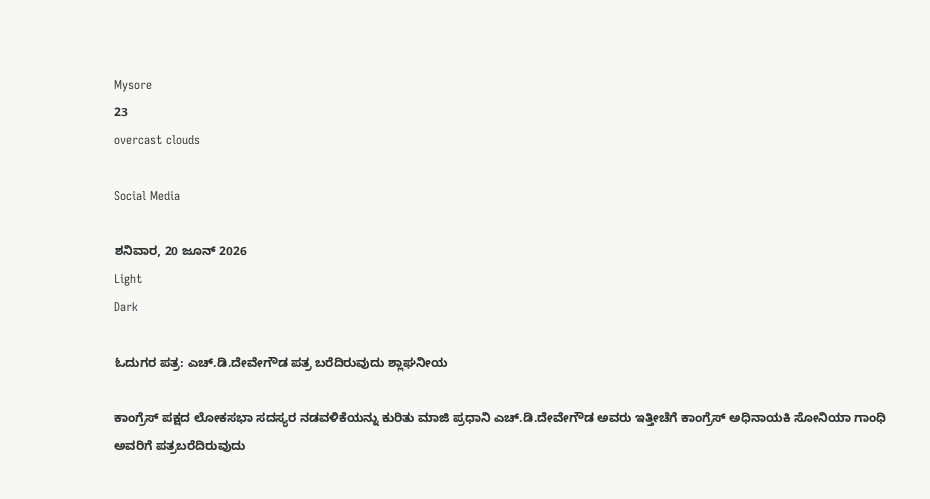Mysore
23
overcast clouds

Social Media

ಶನಿವಾರ, 20 ಜೂನ್ 2026
Light
Dark

ಓದುಗರ ಪತ್ರ: ಎಚ್.ಡಿ.ದೇವೇಗೌಡ ಪತ್ರ ಬರೆದಿರುವುದು ಶ್ಲಾಘನೀಯ

ಕಾಂಗ್ರೆಸ್ ಪಕ್ಷದ ಲೋಕಸಭಾ ಸದಸ್ಯರ ನಡವಳಿಕೆಯನ್ನು ಕುರಿತು ಮಾಜಿ ಪ್ರಧಾನಿ ಎಚ್.ಡಿ.ದೇವೇಗೌಡ ಅವರು ಇತ್ತೀಚೆಗೆ ಕಾಂಗ್ರೆಸ್ ಅಧಿನಾಯಕಿ ಸೋನಿಯಾ ಗಾಂಧಿ ಅವರಿಗೆ ಪತ್ರಬರೆದಿರುವುದು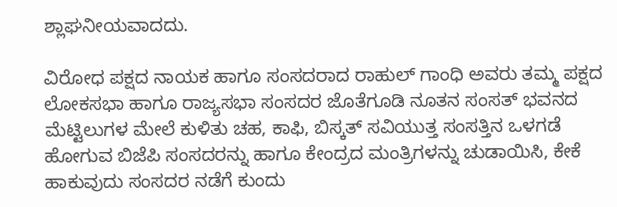ಶ್ಲಾಘನೀಯವಾದದು.

ವಿರೋಧ ಪಕ್ಷದ ನಾಯಕ ಹಾಗೂ ಸಂಸದರಾದ ರಾಹುಲ್ ಗಾಂಧಿ ಅವರು ತಮ್ಮ ಪಕ್ಷದ ಲೋಕಸಭಾ ಹಾಗೂ ರಾಜ್ಯಸಭಾ ಸಂಸದರ ಜೊತೆಗೂಡಿ ನೂತನ ಸಂಸತ್ ಭವನದ ಮೆಟ್ಟಿಲುಗಳ ಮೇಲೆ ಕುಳಿತು ಚಹ, ಕಾಫಿ, ಬಿಸ್ಕತ್ ಸವಿಯುತ್ತ ಸಂಸತ್ತಿನ ಒಳಗಡೆ ಹೋಗುವ ಬಿಜೆಪಿ ಸಂಸದರನ್ನು ಹಾಗೂ ಕೇಂದ್ರದ ಮಂತ್ರಿಗಳನ್ನು ಚುಡಾಯಿಸಿ, ಕೇಕೆ ಹಾಕುವುದು ಸಂಸದರ ನಡೆಗೆ ಕುಂದು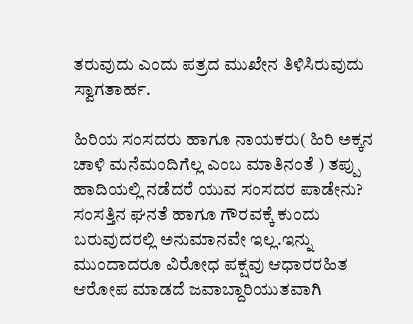ತರುವುದು ಎಂದು ಪತ್ರದ ಮುಖೇನ ತಿಳಿಸಿರುವುದು ಸ್ವಾಗತಾರ್ಹ.

ಹಿರಿಯ ಸಂಸದರು ಹಾಗೂ ನಾಯಕರು( ಹಿರಿ ಅಕ್ಕನ ಚಾಳಿ ಮನೆಮಂದಿಗೆಲ್ಲ ಎಂಬ ಮಾತಿನಂತೆ ) ತಪ್ಪು ಹಾದಿಯಲ್ಲಿ ನಡೆದರೆ ಯುವ ಸಂಸದರ ಪಾಡೇನು? ಸಂಸತ್ತಿನ ಘನತೆ ಹಾಗೂ ಗೌರವಕ್ಕೆ ಕುಂದು ಬರುವುದರಲ್ಲಿ ಅನುಮಾನವೇ ಇಲ್ಲ.ಇನ್ನು ಮುಂದಾದರೂ ವಿರೋಧ ಪಕ್ಷವು ಆಧಾರರಹಿತ ಆರೋಪ ಮಾಡದೆ ಜವಾಬ್ದಾರಿಯುತವಾಗಿ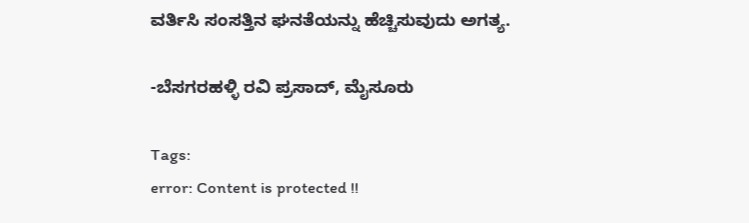ವರ್ತಿಸಿ ಸಂಸತ್ತಿನ ಘನತೆಯನ್ನು ಹೆಚ್ಚಿಸುವುದು ಅಗತ್ಯ.

-ಬೆಸಗರಹಳ್ಳಿ ರವಿ ಪ್ರಸಾದ್, ಮೈಸೂರು

Tags:
error: Content is protected !!